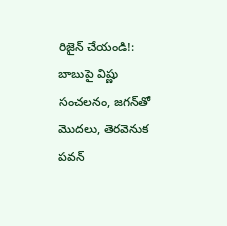రిజైన్ చేయండి!: బాబుపై విష్ణు సంచలనం, జగన్‌తో మొదలు, తెరవెనుక పవన్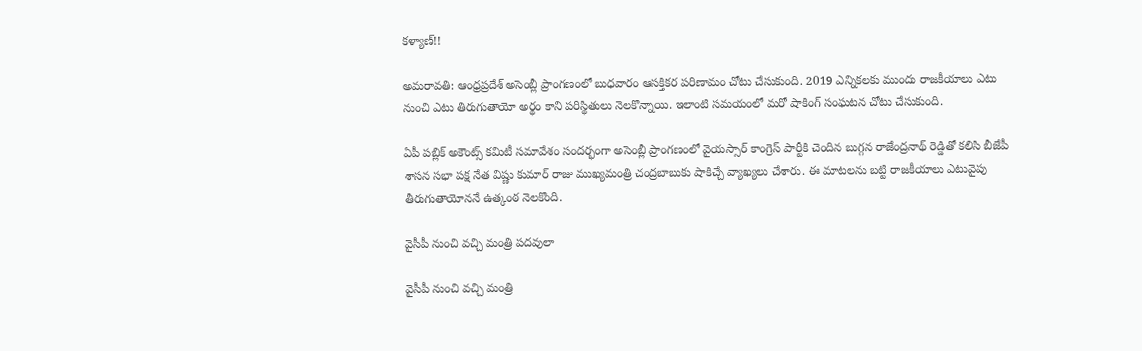కళ్యాణ్!!

అమరావతి: ఆంధ్రప్రదేశ్ అసెంబ్లీ ప్రాంగణంలో బుధవారం ఆసక్తికర పరిణామం చోటు చేసుకుంది. 2019 ఎన్నికలకు ముందు రాజకీయాలు ఎటు నుంచి ఎటు తిరుగుతాయో అర్థం కాని పరిస్థితులు నెలకొన్నాయి. ఇలాంటి సమయంలో మరో షాకింగ్ సంఘటన చోటు చేసుకుంది.

ఏపీ పబ్లిక్ అకౌంట్స్ కమిటీ సమావేశం సందర్భంగా అసెంబ్లీ ప్రాంగణంలో వైయస్సార్ కాంగ్రెస్ పార్టీకి చెందిన బుగ్గన రాజేంద్రనాథ్ రెడ్డితో కలిసి బీజేపీ శాసన సభా పక్ష నేత విష్ణు కుమార్ రాజు ముఖ్యమంత్రి చంద్రబాబుకు షాకిచ్చే వ్యాఖ్యలు చేశారు. ఈ మాటలను బట్టి రాజకీయాలు ఎటువైపు తీరుగుతాయోననే ఉత్కంఠ నెలకొంది.

వైసీపీ నుంచి వచ్చి మంత్రి పదవులా

వైసీపీ నుంచి వచ్చి మంత్రి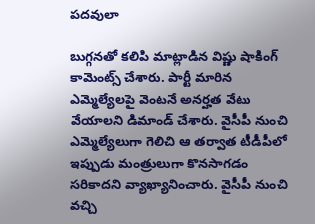పదవులా

బుగ్గనతో కలిపి మాట్లాడిన విష్ణు షాకింగ్ కామెంట్స్ చేశారు. పార్టీ మారిన ఎమ్మెల్యేలపై వెంటనే అనర్హత వేటు వేయాలని డిమాండ్ చేశారు. వైసీపీ నుంచి ఎమ్మెల్యేలుగా గెలిచి ఆ తర్వాత టీడీపీలో ఇప్పుడు మంత్రులుగా కొనసాగడం సరికాదని వ్యాఖ్యానించారు. వైసీపీ నుంచి వచ్చి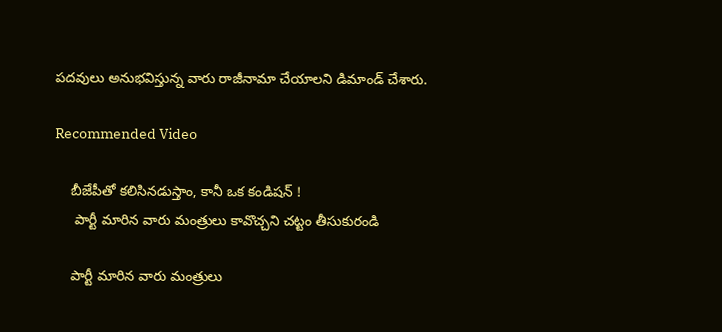పదవులు అనుభవిస్తున్న వారు రాజీనామా చేయాలని డిమాండ్ చేశారు.

Recommended Video

    బీజేపీతో కలిసినడుస్తాం, కానీ ఒక కండిషన్ !
     పార్టీ మారిన వారు మంత్రులు కావొచ్చని చట్టం తీసుకురండి

    పార్టీ మారిన వారు మంత్రులు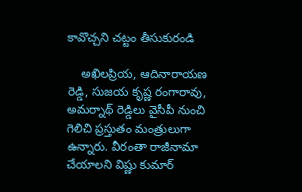కావొచ్చని చట్టం తీసుకురండి

    అఖిలప్రియ, ఆదినారాయణ రెడ్డి, సుజయ కృష్ణ రంగారావు, అమర్నాథ్ రెడ్డిలు వైసీపీ నుంచి గెలిచి ప్రస్తుతం మంత్రులుగా ఉన్నారు. వీరంతా రాజీనామా చేయాలని విష్ణు కుమార్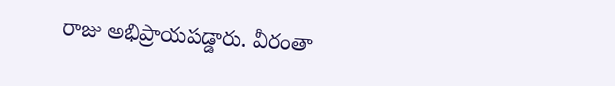రాజు అభిప్రాయపడ్డారు. వీరంతా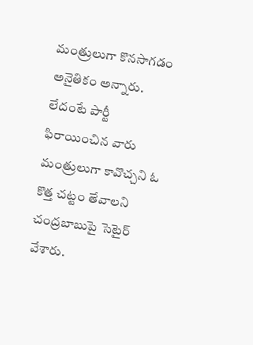మంత్రులుగా కొనసాగడం అనైతికం అన్నారు. లేదంటే పార్టీ ఫిరాయించిన వారు మంత్రులుగా కావొచ్చని ఓ కొత్త చట్టం తేవాలని చంద్రబాబుపై సెటైర్ వేశారు.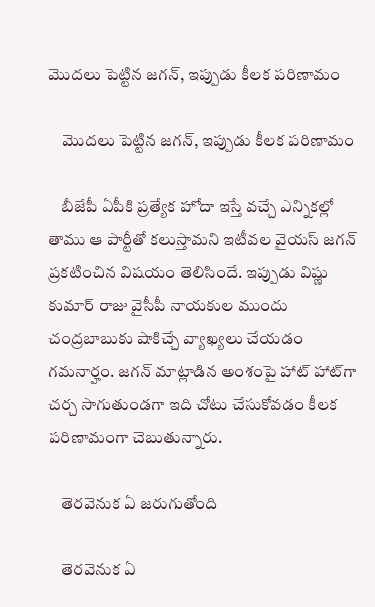మొదలు పెట్టిన జగన్, ఇప్పుడు కీలక పరిణామం

    మొదలు పెట్టిన జగన్, ఇప్పుడు కీలక పరిణామం

    బీజేపీ ఏపీకి ప్రత్యేక హోదా ఇస్తే వచ్చే ఎన్నికల్లో తాము ఆ పార్టీతో కలుస్తామని ఇటీవల వైయస్ జగన్ ప్రకటించిన విషయం తెలిసిందే. ఇప్పుడు విష్ణు కుమార్ రాజు వైసీపీ నాయకుల ముందు చంద్రబాబుకు షాకిచ్చే వ్యాఖ్యలు చేయడం గమనార్హం. జగన్ మాట్లాడిన అంశంపై హాట్ హాట్‌గా చర్చ సాగుతుండగా ఇది చోటు చేసుకోవడం కీలక పరిణామంగా చెబుతున్నారు.

    తెరవెనుక ఏ జరుగుతోంది

    తెరవెనుక ఏ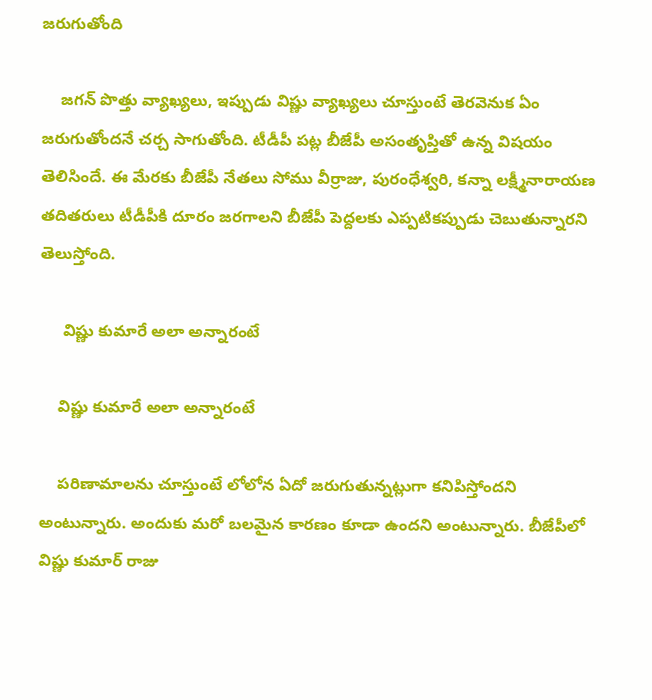జరుగుతోంది

    జగన్ పొత్తు వ్యాఖ్యలు, ఇప్పుడు విష్ణు వ్యాఖ్యలు చూస్తుంటే తెరవెనుక ఏం జరుగుతోందనే చర్చ సాగుతోంది. టీడీపీ పట్ల బీజేపీ అసంతృప్తితో ఉన్న విషయం తెలిసిందే. ఈ మేరకు బీజేపీ నేతలు సోము వీర్రాజు, పురంధేశ్వరి, కన్నా లక్ష్మీనారాయణ తదితరులు టీడీపీకి దూరం జరగాలని బీజేపీ పెద్దలకు ఎప్పటికప్పుడు చెబుతున్నారని తెలుస్తోంది.

     విష్ణు కుమారే అలా అన్నారంటే

    విష్ణు కుమారే అలా అన్నారంటే

    పరిణామాలను చూస్తుంటే లోలోన ఏదో జరుగుతున్నట్లుగా కనిపిస్తోందని అంటున్నారు. అందుకు మరో బలమైన కారణం కూడా ఉందని అంటున్నారు. బీజేపీలో విష్ణు కుమార్ రాజు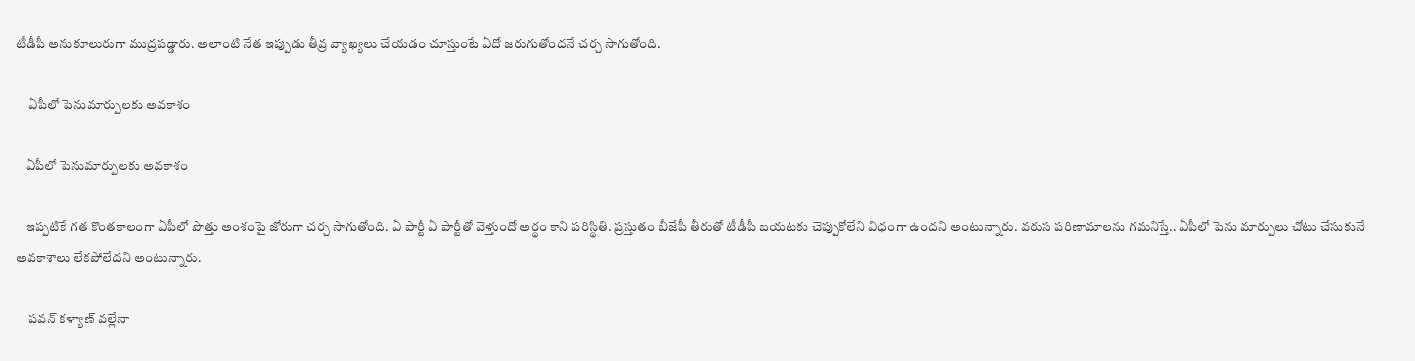టీడీపీ అనుకూలురుగా ముద్రపడ్డారు. అలాంటి నేత ఇప్పుడు తీవ్ర వ్యాఖ్యలు చేయడం చూస్తుంటే ఏదో జరుగుతోందనే చర్చ సాగుతోంది.

     ఏపీలో పెనుమార్పులకు అవకాశం

    ఏపీలో పెనుమార్పులకు అవకాశం

    ఇప్పటికే గత కొంతకాలంగా ఏపీలో పొత్తు అంశంపై జోరుగా చర్చ సాగుతోంది. ఏ పార్టీ ఏ పార్టీతో వెళ్తుందో అర్థం కాని పరిస్థితి. ప్రస్తుతం బీజేపీ తీరుతో టీడీపీ బయటకు చెప్పుకోలేని విధంగా ఉందని అంటున్నారు. వరుస పరిణామాలను గమనిస్తే.. ఏపీలో పెను మార్పులు చోటు చేసుకునే అవకాశాలు లేకపోలేదని అంటున్నారు.

     పవన్ కళ్యాణ్ వల్లేనా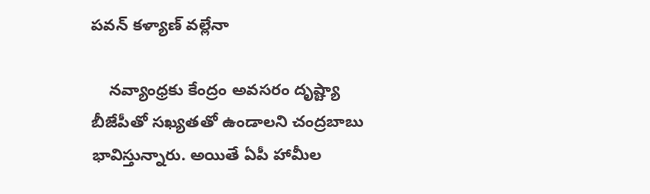పవన్ కళ్యాణ్ వల్లేనా

    నవ్యాంధ్రకు కేంద్రం అవసరం దృష్ట్యా బీజేపీతో సఖ్యతతో ఉండాలని చంద్రబాబు భావిస్తున్నారు. అయితే ఏపీ హామీల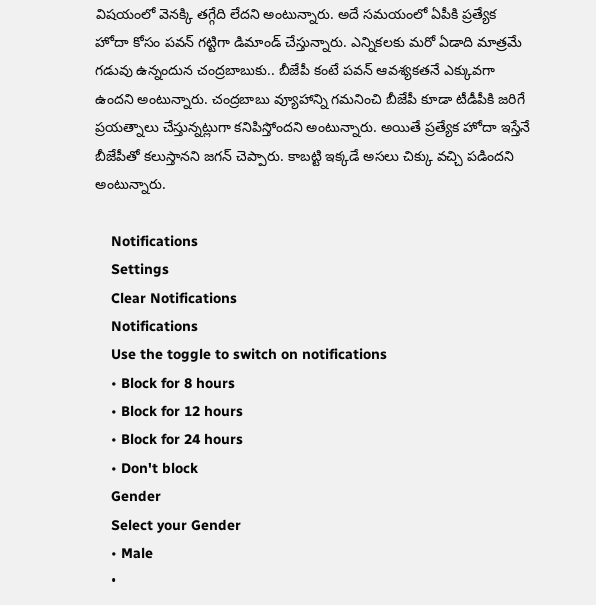విషయంలో వెనక్కి తగ్గేది లేదని అంటున్నారు. అదే సమయంలో ఏపీకి ప్రత్యేక హోదా కోసం పవన్ గట్టిగా డిమాండ్ చేస్తున్నారు. ఎన్నికలకు మరో ఏడాది మాత్రమే గడువు ఉన్నందున చంద్రబాబుకు.. బీజేపీ కంటే పవన్ ఆవశ్యకతనే ఎక్కువగా ఉందని అంటున్నారు. చంద్రబాబు వ్యూహాన్ని గమనించి బీజేపీ కూడా టీడీపీకి జరిగే ప్రయత్నాలు చేస్తున్నట్లుగా కనిపిస్తోందని అంటున్నారు. అయితే ప్రత్యేక హోదా ఇస్తేనే బీజేపీతో కలుస్తానని జగన్ చెప్పారు. కాబట్టి ఇక్కడే అసలు చిక్కు వచ్చి పడిందని అంటున్నారు.

    Notifications
    Settings
    Clear Notifications
    Notifications
    Use the toggle to switch on notifications
    • Block for 8 hours
    • Block for 12 hours
    • Block for 24 hours
    • Don't block
    Gender
    Select your Gender
    • Male
    •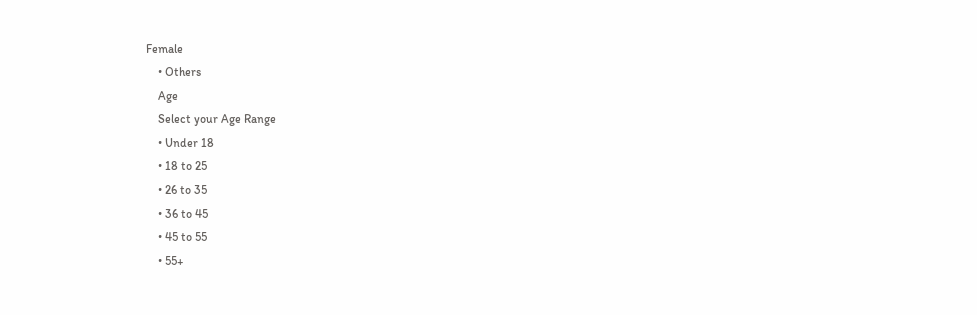Female
    • Others
    Age
    Select your Age Range
    • Under 18
    • 18 to 25
    • 26 to 35
    • 36 to 45
    • 45 to 55
    • 55+